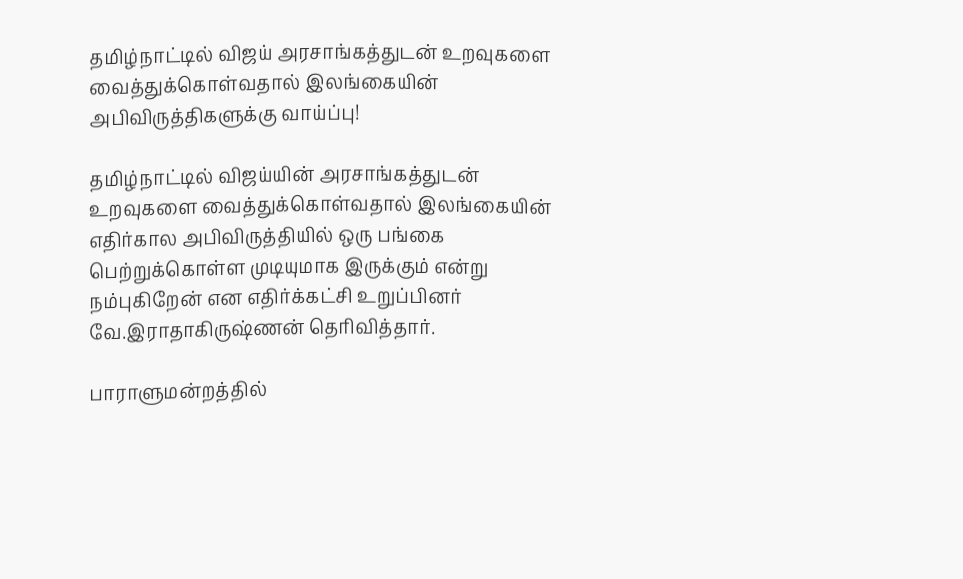தமிழ்நாட்டில் விஜய் அரசாங்கத்துடன் உறவுகளை வைத்துக்கொள்வதால் இலங்கையின் அபிவிருத்திகளுக்கு வாய்ப்பு!

தமிழ்நாட்டில் விஜய்யின் அரசாங்கத்துடன் உறவுகளை வைத்துக்கொள்வதால் இலங்கையின் எதிர்கால அபிவிருத்தியில் ஒரு பங்கை பெற்றுக்கொள்ள முடியுமாக இருக்கும் என்று நம்புகிறேன் என எதிர்க்கட்சி உறுப்பினர் வே.இராதாகிருஷ்ணன் தெரிவித்தார்.

பாராளுமன்றத்தில்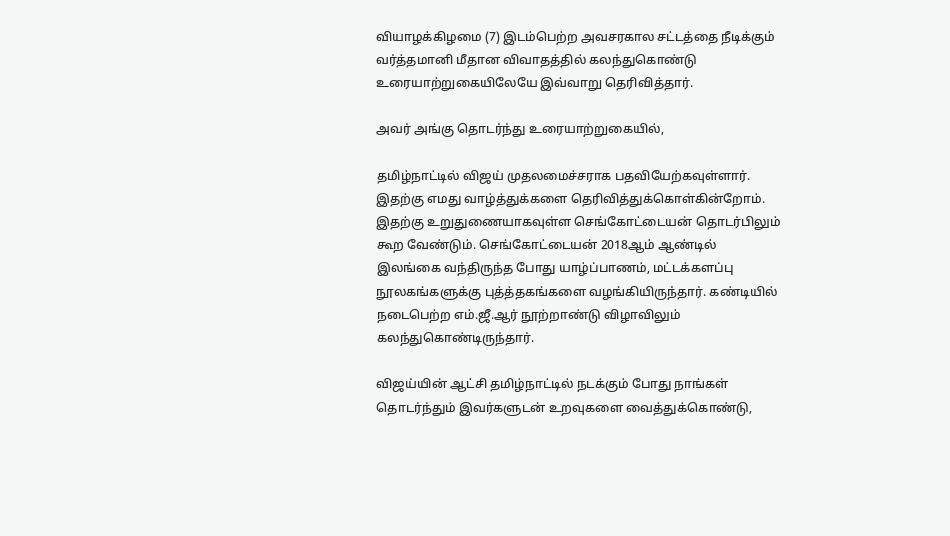வியாழக்கிழமை (7) இடம்பெற்ற அவசரகால சட்டத்தை நீடிக்கும் வர்த்தமானி மீதான விவாதத்தில் கலந்துகொண்டு உரையாற்றுகையிலேயே இவ்வாறு தெரிவித்தார்.

அவர் அங்கு தொடர்ந்து உரையாற்றுகையில்,

தமிழ்நாட்டில் விஜய் முதலமைச்சராக பதவியேற்கவுள்ளார். இதற்கு எமது வாழ்த்துக்களை தெரிவித்துக்கொள்கின்றோம். இதற்கு உறுதுணையாகவுள்ள செங்கோட்டையன் தொடர்பிலும் கூற வேண்டும். செங்கோட்டையன் 2018ஆம் ஆண்டில் இலங்கை வந்திருந்த போது யாழ்ப்பாணம், மட்டக்களப்பு நூலகங்களுக்கு புத்த்தகங்களை வழங்கியிருந்தார். கண்டியில் நடைபெற்ற எம்.ஜீ.ஆர் நூற்றாண்டு விழாவிலும் கலந்துகொண்டிருந்தார்.

விஜய்யின் ஆட்சி தமிழ்நாட்டில் நடக்கும் போது நாங்கள் தொடர்ந்தும் இவர்களுடன் உறவுகளை வைத்துக்கொண்டு,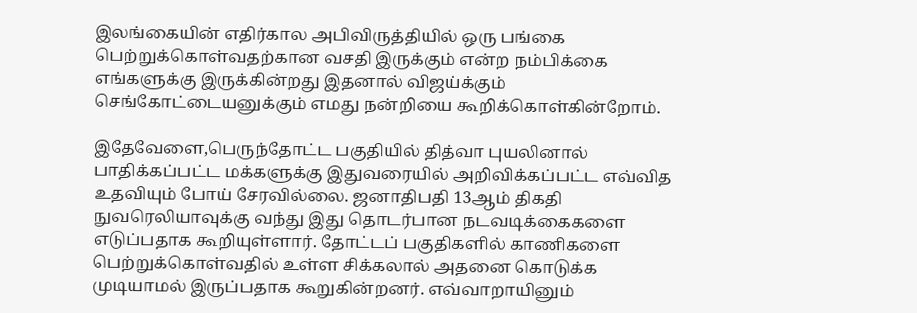இலங்கையின் எதிர்கால அபிவிருத்தியில் ஒரு பங்கை பெற்றுக்கொள்வதற்கான வசதி இருக்கும் என்ற நம்பிக்கை எங்களுக்கு இருக்கின்றது இதனால் விஜய்க்கும் செங்கோட்டையனுக்கும் எமது நன்றியை கூறிக்கொள்கின்றோம்.

இதேவேளை,பெருந்தோட்ட பகுதியில் தித்வா புயலினால் பாதிக்கப்பட்ட மக்களுக்கு இதுவரையில் அறிவிக்கப்பட்ட எவ்வித உதவியும் போய் சேரவில்லை. ஜனாதிபதி 13ஆம் திகதி நுவரெலியாவுக்கு வந்து இது தொடர்பான நடவடிக்கைகளை எடுப்பதாக கூறியுள்ளார். தோட்டப் பகுதிகளில் காணிகளை பெற்றுக்கொள்வதில் உள்ள சிக்கலால் அதனை கொடுக்க முடியாமல் இருப்பதாக கூறுகின்றனர். எவ்வாறாயினும்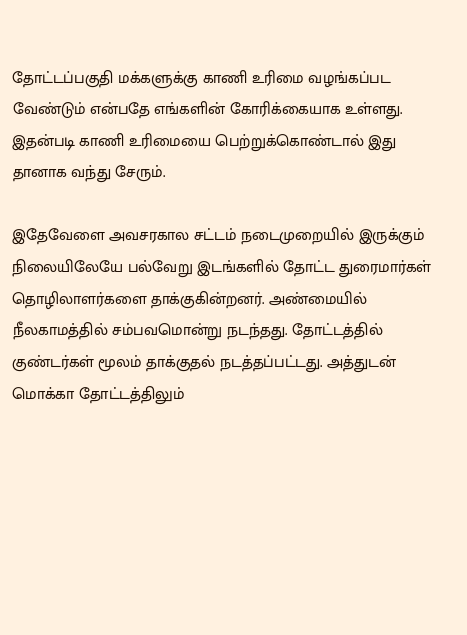தோட்டப்பகுதி மக்களுக்கு காணி உரிமை வழங்கப்பட வேண்டும் என்பதே எங்களின் கோரிக்கையாக உள்ளது. இதன்படி காணி உரிமையை பெற்றுக்கொண்டால் இது தானாக வந்து சேரும்.

இதேவேளை அவசரகால சட்டம் நடைமுறையில் இருக்கும் நிலையிலேயே பல்வேறு இடங்களில் தோட்ட துரைமார்கள் தொழிலாளர்களை தாக்குகின்றனர். அண்மையில் நீலகாமத்தில் சம்பவமொன்று நடந்தது. தோட்டத்தில் குண்டர்கள் மூலம் தாக்குதல் நடத்தப்பட்டது. அத்துடன் மொக்கா தோட்டத்திலும்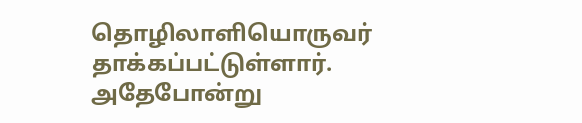தொழிலாளியொருவர் தாக்கப்பட்டுள்ளார். அதேபோன்று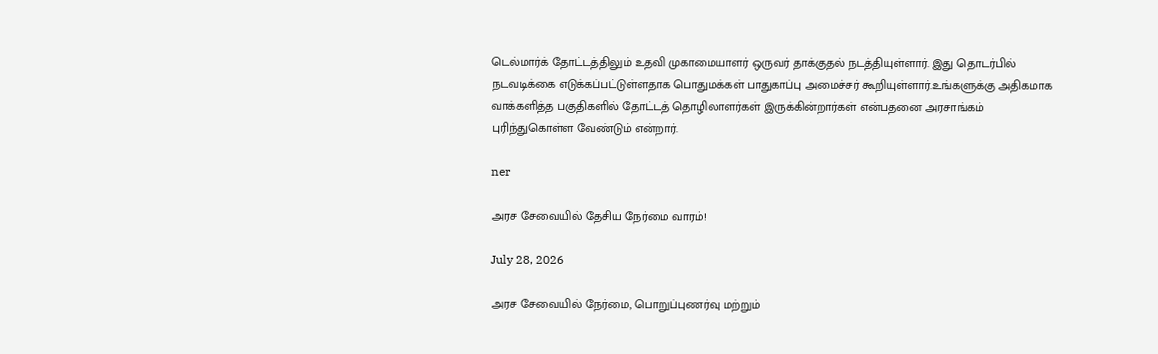டெல்மார்க் தோட்டத்திலும் உதவி முகாமையாளர் ஒருவர் தாக்குதல் நடத்தியுள்ளார். இது தொடர்பில் நடவடிக்கை எடுக்கப்பட்டுள்ளதாக பொதுமக்கள் பாதுகாப்பு அமைச்சர் கூறியுள்ளார்.உங்களுக்கு அதிகமாக வாக்களித்த பகுதிகளில் தோட்டத் தொழிலாளர்கள் இருக்கின்றார்கள் என்பதனை அரசாங்கம் புரிந்துகொள்ள வேண்டும் என்றார்.

ner

அரச சேவையில் தேசிய நேர்மை வாரம்!

July 28, 2026

அரச சேவையில் நேர்மை, பொறுப்புணர்வு மற்றும்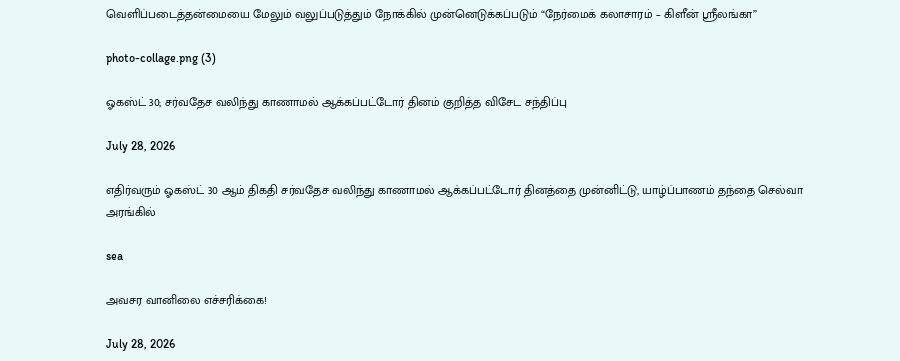வெளிப்படைத்தன்மையை மேலும் வலுப்படுத்தும் நோக்கில் முன்னெடுக்கப்படும் “நேர்மைக் கலாசாரம் – கிளீன் ஸ்ரீலங்கா”

photo-collage.png (3)

ஓகஸ்ட் 30; சர்வதேச வலிந்து காணாமல் ஆக்கப்பட்டோர் தினம் குறித்த விசேட சந்திப்பு

July 28, 2026

எதிர்வரும் ஓகஸ்ட் 30 ஆம் திகதி சர்வதேச வலிந்து காணாமல் ஆக்கப்பட்டோர் தினத்தை முன்னிட்டு, யாழ்ப்பாணம் தந்தை செல்வா அரங்கில்

sea

அவசர வானிலை எச்சரிக்கை!

July 28, 2026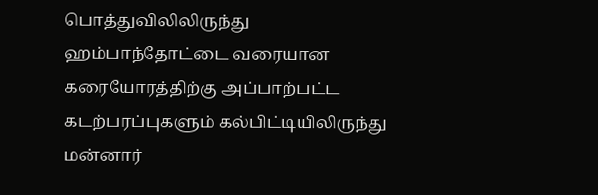பொத்துவிலிலிருந்து ஹம்பாந்தோட்டை வரையான கரையோரத்திற்கு அப்பாற்பட்ட கடற்பரப்புகளும் கல்பிட்டியிலிருந்து மன்னார்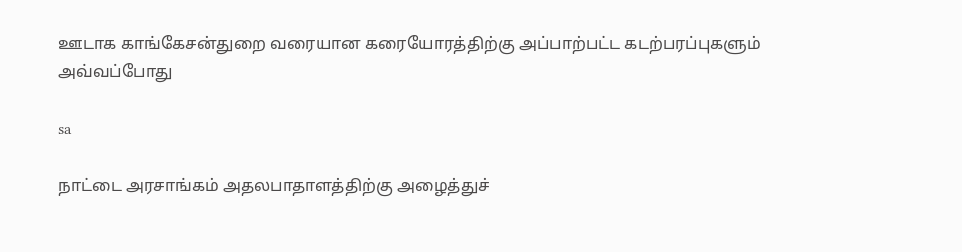ஊடாக காங்கேசன்துறை வரையான கரையோரத்திற்கு அப்பாற்பட்ட கடற்பரப்புகளும் அவ்வப்போது

sa

நாட்டை அரசாங்கம் அதலபாதாளத்திற்கு அழைத்துச்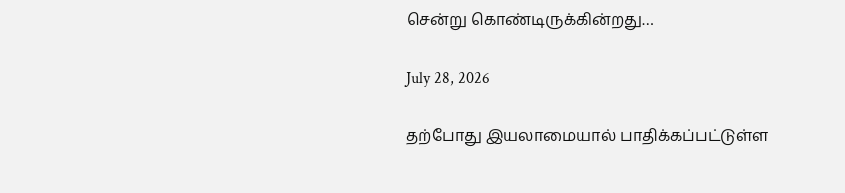சென்று கொண்டிருக்கின்றது…

July 28, 2026

தற்போது இயலாமையால் பாதிக்கப்பட்டுள்ள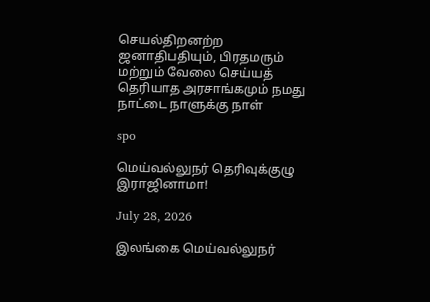செயல்திறனற்ற ஜனாதிபதியும், பிரதமரும் மற்றும் வேலை செய்யத் தெரியாத அரசாங்கமும் நமது நாட்டை நாளுக்கு நாள்

spo

மெய்வல்லுநர் தெரிவுக்குழு இராஜினாமா!

July 28, 2026

இலங்கை மெய்வல்லுநர்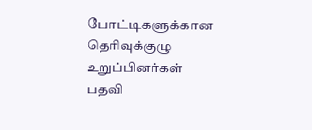போட்டிகளுக்கான தெரிவுக்குழு உறுப்பினர்கள் பதவி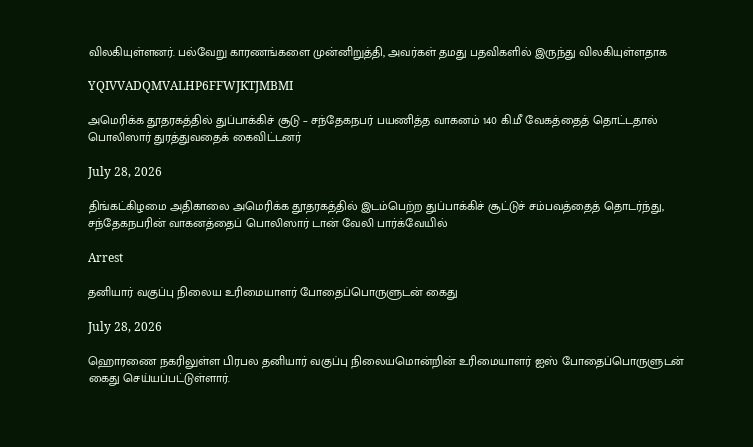விலகியுள்ளனர். பல்வேறு காரணங்களை முன்னிறுத்தி, அவர்கள் தமது பதவிகளில் இருந்து விலகியுள்ளதாக

YQIVVADQMVALHP6FFWJKTJMBMI

அமெரிக்க தூதரகத்தில் துப்பாக்கிச் சூடு – சந்தேகநபர் பயணித்த வாகனம் 140 கி.மீ வேகத்தைத் தொட்டதால் பொலிஸார் துரத்துவதைக் கைவிட்டனர்

July 28, 2026

திங்கட்கிழமை அதிகாலை அமெரிக்க தூதரகத்தில் இடம்பெற்ற துப்பாக்கிச் சூட்டுச் சம்பவத்தைத் தொடர்ந்து, சந்தேகநபரின் வாகனத்தைப் பொலிஸார் டான் வேலி பார்க்வேயில்

Arrest

தனியார் வகுப்பு நிலைய உரிமையாளர் போதைப்பொருளுடன் கைது

July 28, 2026

ஹொரணை நகரிலுள்ள பிரபல தனியார் வகுப்பு நிலையமொன்றின் உரிமையாளர் ஐஸ் போதைப்பொருளுடன் கைது செய்யப்பட்டுள்ளார்.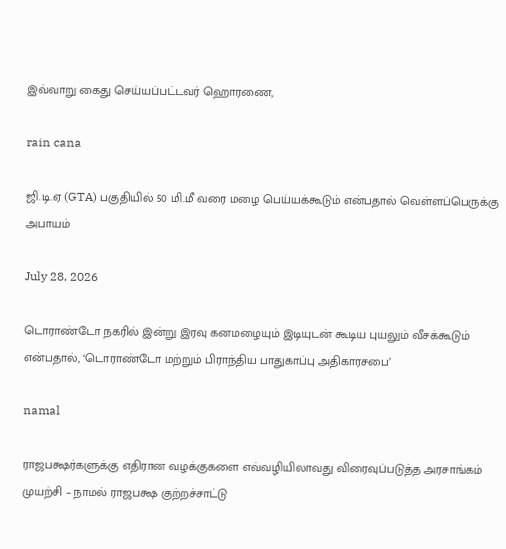இவ்வாறு கைது செய்யப்பட்டவர் ஹொரணை,

rain cana

ஜி.டி.ஏ (GTA) பகுதியில் 50 மி.மீ வரை மழை பெய்யக்கூடும் என்பதால் வெள்ளப்பெருக்கு அபாயம்

July 28, 2026

டொராண்டோ நகரில் இன்று இரவு கனமழையும் இடியுடன் கூடிய புயலும் வீசக்கூடும் என்பதால், ‘டொராண்டோ மற்றும் பிராந்திய பாதுகாப்பு அதிகாரசபை’

namal

ராஜபக்ஷர்களுக்கு எதிரான வழக்குகளை எவ்வழியிலாவது விரைவுப்படுத்த அரசாங்கம் முயற்சி – நாமல் ராஜபக்ஷ குற்றச்சாட்டு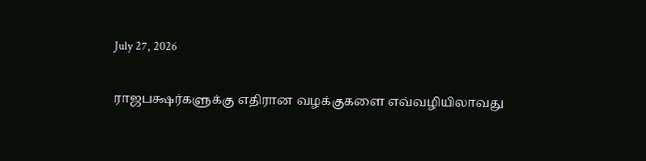July 27, 2026

ராஜபக்ஷர்களுக்கு எதிரான வழக்குகளை எவ்வழியிலாவது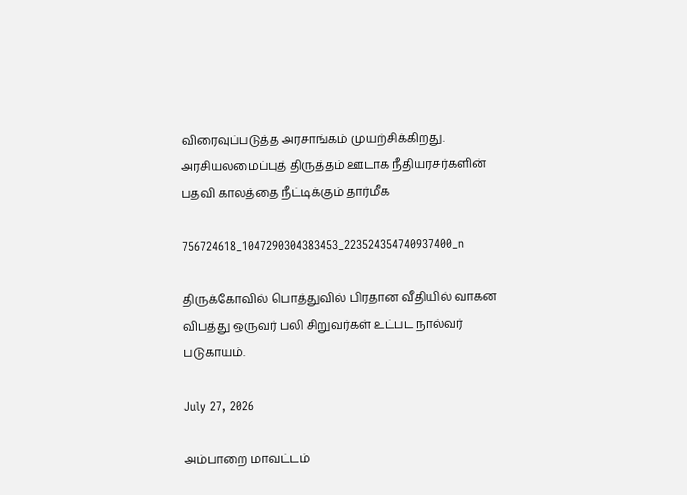விரைவுப்படுத்த அரசாங்கம் முயற்சிக்கிறது. அரசியலமைப்புத் திருத்தம் ஊடாக நீதியரசர்களின் பதவி காலத்தை நீட்டிக்கும் தார்மீக

756724618_1047290304383453_223524354740937400_n

திருக்கோவில் பொத்துவில் பிரதான வீதியில் வாகன விபத்து ஒருவர் பலி சிறுவர்கள் உட்பட நால்வர் படுகாயம்.

July 27, 2026

அம்பாறை மாவட்டம்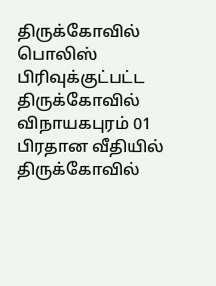திருக்கோவில் பொலிஸ் பிரிவுக்குட்பட்ட திருக்கோவில் விநாயகபுரம் 01 பிரதான வீதியில் திருக்கோவில்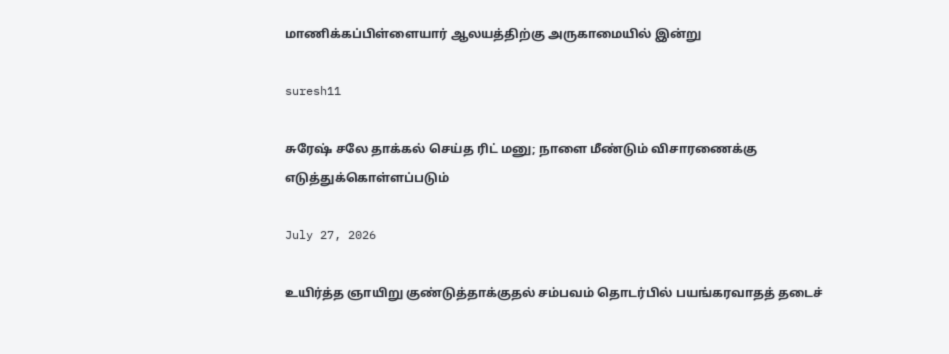மாணிக்கப்பிள்ளையார் ஆலயத்திற்கு அருகாமையில் இன்று

suresh11

சுரேஷ் சலே தாக்கல் செய்த ரிட் மனு; நாளை மீண்டும் விசாரணைக்கு எடுத்துக்கொள்ளப்படும்

July 27, 2026

உயிர்த்த ஞாயிறு குண்டுத்தாக்குதல் சம்பவம் தொடர்பில் பயங்கரவாதத் தடைச்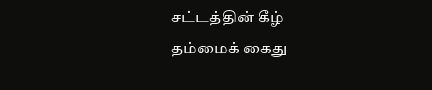சட்டத்தின் கீழ் தம்மைக் கைது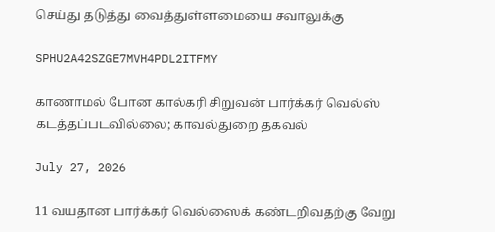செய்து தடுத்து வைத்துள்ளமையை சவாலுக்கு

SPHU2A42SZGE7MVH4PDL2ITFMY

காணாமல் போன கால்கரி சிறுவன் பார்க்கர் வெல்ஸ் கடத்தப்படவில்லை; காவல்துறை தகவல்

July 27, 2026

11 வயதான பார்க்கர் வெல்ஸைக் கண்டறிவதற்கு வேறு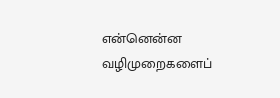என்னென்ன வழிமுறைகளைப்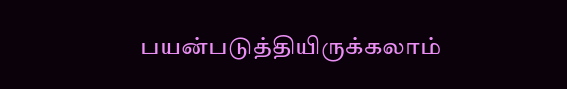பயன்படுத்தியிருக்கலாம்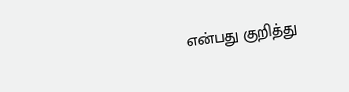என்பது குறித்து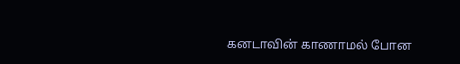கனடாவின் காணாமல் போன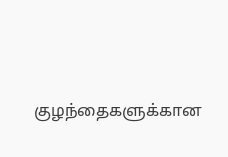குழந்தைகளுக்கான